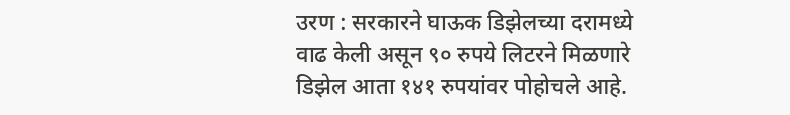उरण : सरकारने घाऊक डिझेलच्या दरामध्ये वाढ केली असून ९० रुपये लिटरने मिळणारे डिझेल आता १४१ रुपयांवर पोहोचले आहे.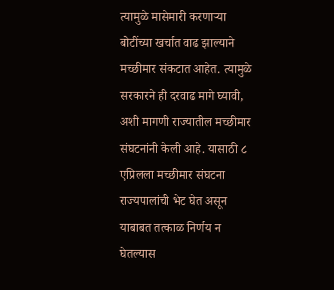त्यामुळे मासेमारी करणाऱ्या बोटींच्या खर्चात वाढ झाल्याने मच्छीमार संकटात आहेत. त्यामुळे सरकारने ही दरवाढ मागे घ्यावी, अशी मागणी राज्यातील मच्छीमार संघटनांनी केली आहे. यासाठी ८ एप्रिलला मच्छीमार संघटना राज्यपालांची भेट घेत असून याबाबत तत्काळ निर्णय न घेतल्यास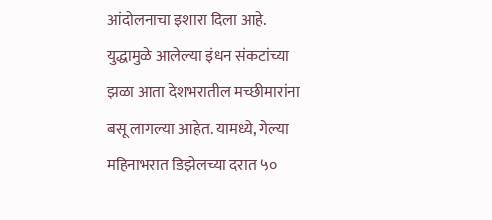आंदोलनाचा इशारा दिला आहे.
युद्धामुळे आलेल्या इंधन संकटांच्या झळा आता देशभरातील मच्छीमारांना बसू लागल्या आहेत. यामध्ये, गेल्या महिनाभरात डिझेलच्या दरात ५०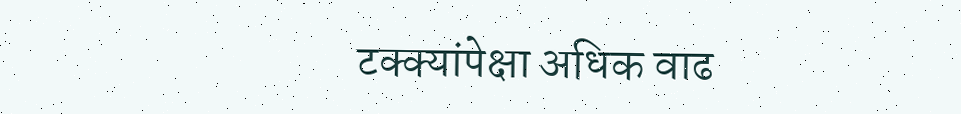टक्क्यांपेक्षा अधिक वाढ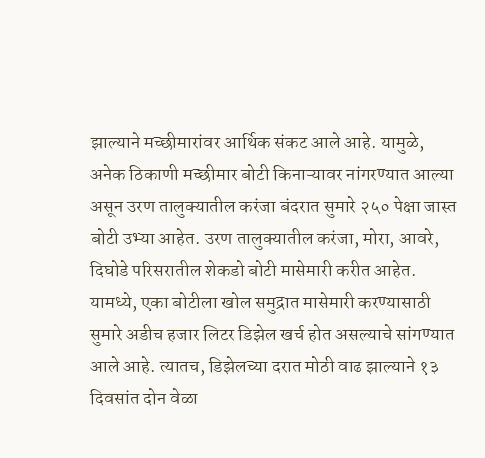झाल्याने मच्छीमारांवर आर्थिक संकट आले आहे. यामुळे, अनेक ठिकाणी मच्छीमार बोटी किनाऱ्यावर नांगरण्यात आल्या असून उरण तालुक्यातील करंजा बंदरात सुमारे २५० पेक्षा जास्त बोटी उभ्या आहेत. उरण तालुक्यातील करंजा, मोरा, आवरे, दिघोडे परिसरातील शेकडो बोटी मासेमारी करीत आहेत. यामध्ये, एका बोटीला खोल समुद्रात मासेमारी करण्यासाठी सुमारे अडीच हजार लिटर डिझेल खर्च होत असल्याचे सांगण्यात आले आहे. त्यातच, डिझेलच्या दरात मोठी वाढ झाल्याने १३ दिवसांत दोन वेळा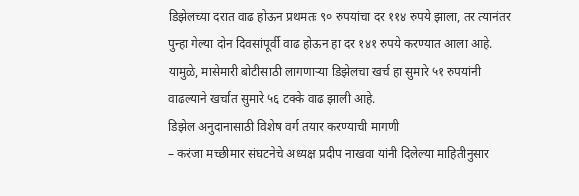डिझेलच्या दरात वाढ होऊन प्रथमतः ९० रुपयांचा दर ११४ रुपये झाला, तर त्यानंतर पुन्हा गेल्या दोन दिवसांपूर्वी वाढ होऊन हा दर १४१ रुपये करण्यात आला आहे. यामुळे, मासेमारी बोटीसाठी लागणाऱ्या डिझेलचा खर्च हा सुमारे ५१ रुपयांनी वाढल्याने खर्चात सुमारे ५६ टक्के वाढ झाली आहे.
डिझेल अनुदानासाठी विशेष वर्ग तयार करण्याची मागणी
– करंजा मच्छीमार संघटनेचे अध्यक्ष प्रदीप नाखवा यांनी दिलेल्या माहितीनुसार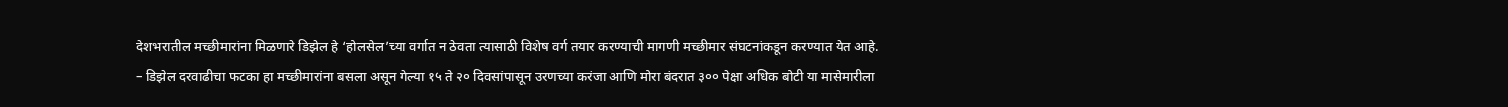देशभरातील मच्छीमारांना मिळणारे डिझेल हे ‘होलसेल’च्या वर्गात न ठेवता त्यासाठी विशेष वर्ग तयार करण्याची मागणी मच्छीमार संघटनांकडून करण्यात येत आहे.
– डिझेल दरवाढीचा फटका हा मच्छीमारांना बसला असून गेल्या १५ ते २० दिवसांपासून उरणच्या करंजा आणि मोरा बंदरात ३०० पेक्षा अधिक बोटी या मासेमारीला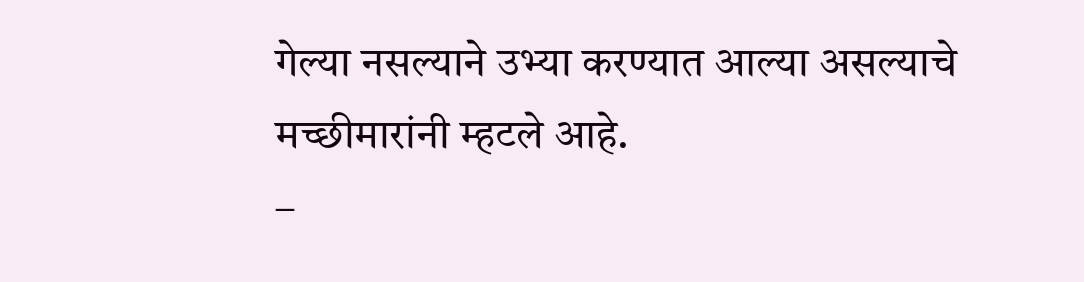गेल्या नसल्याने उभ्या करण्यात आल्या असल्याचे मच्छीमारांनी म्हटले आहे.
–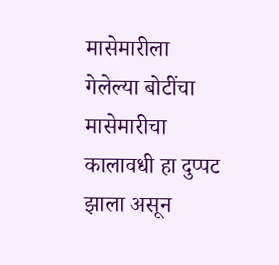मासेमारीला गेलेल्या बोटींचा मासेमारीचा कालावधी हा दुप्पट झाला असून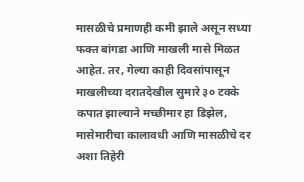मासळीचे प्रमाणही कमी झाले असून सध्या फक्त बांगडा आणि माखली मासे मिळत आहेत. तर, गेल्या काही दिवसांपासून माखलीच्या दरातदेखील सुमारे ३० टक्के कपात झाल्याने मच्छीमार हा डिझेल, मासेमारीचा कालावधी आणि मासळीचे दर अशा तिहेरी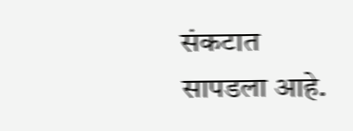संकटात सापडला आहे.